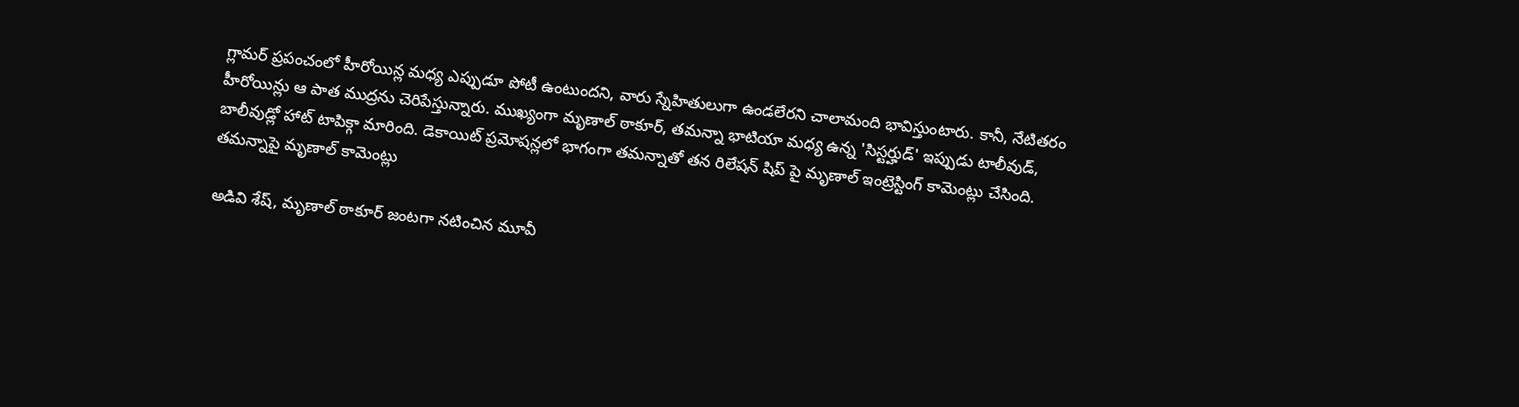గ్లామర్ ప్రపంచంలో హీరోయిన్ల మధ్య ఎప్పుడూ పోటీ ఉంటుందని, వారు స్నేహితులుగా ఉండలేరని చాలామంది భావిస్తుంటారు. కానీ, నేటితరం హీరోయిన్లు ఆ పాత ముద్రను చెరిపేస్తున్నారు. ముఖ్యంగా మృణాల్ ఠాకూర్, తమన్నా భాటియా మధ్య ఉన్న 'సిస్టర్హుడ్' ఇప్పుడు టాలీవుడ్, బాలీవుడ్లో హాట్ టాపిక్గా మారింది. డెకాయిట్ ప్రమోషన్లలో భాగంగా తమన్నాతో తన రిలేషన్ షిప్ పై మృణాల్ ఇంట్రెస్టింగ్ కామెంట్లు చేసింది.
తమన్నాపై మృణాల్ కామెంట్లు

అడివి శేష్, మృణాల్ ఠాకూర్ జంటగా నటించిన మూవీ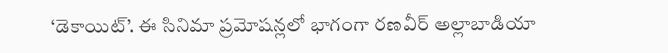‘డెకాయిట్’. ఈ సినిమా ప్రమోషన్లలో భాగంగా రణవీర్ అల్లాబాడియా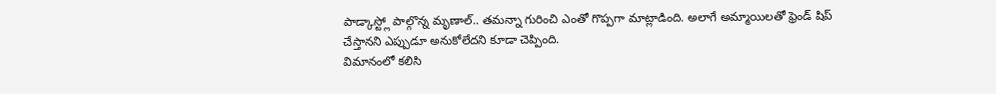పాడ్కాస్ట్లో పాల్గొన్న మృణాల్.. తమన్నా గురించి ఎంతో గొప్పగా మాట్లాడింది. అలాగే అమ్మాయిలతో ఫ్రెండ్ షిప్ చేస్తానని ఎప్పుడూ అనుకోలేదని కూడా చెప్పింది.
విమానంలో కలిసి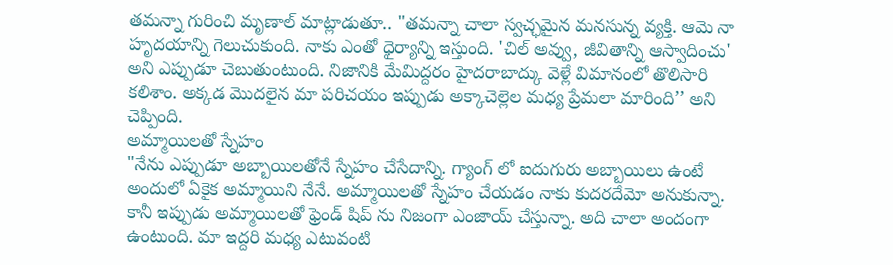తమన్నా గురించి మృణాల్ మాట్లాడుతూ.. "తమన్నా చాలా స్వచ్ఛమైన మనసున్న వ్యక్తి. ఆమె నా హృదయాన్ని గెలుచుకుంది. నాకు ఎంతో ధైర్యాన్ని ఇస్తుంది. 'చిల్ అవ్వు, జీవితాన్ని ఆస్వాదించు' అని ఎప్పుడూ చెబుతుంటుంది. నిజానికి మేమిద్దరం హైదరాబాద్కు వెళ్లే విమానంలో తొలిసారి కలిశాం. అక్కడ మొదలైన మా పరిచయం ఇప్పుడు అక్కాచెల్లెల మధ్య ప్రేమలా మారింది’’ అని చెప్పింది.
అమ్మాయిలతో స్నేహం
"నేను ఎప్పుడూ అబ్బాయిలతోనే స్నేహం చేసేదాన్ని. గ్యాంగ్ లో ఐదుగురు అబ్బాయిలు ఉంటే అందులో ఏకైక అమ్మాయిని నేనే. అమ్మాయిలతో స్నేహం చేయడం నాకు కుదరదేమో అనుకున్నా. కానీ ఇప్పుడు అమ్మాయిలతో ఫ్రెండ్ షిప్ ను నిజంగా ఎంజాయ్ చేస్తున్నా. అది చాలా అందంగా ఉంటుంది. మా ఇద్దరి మధ్య ఎటువంటి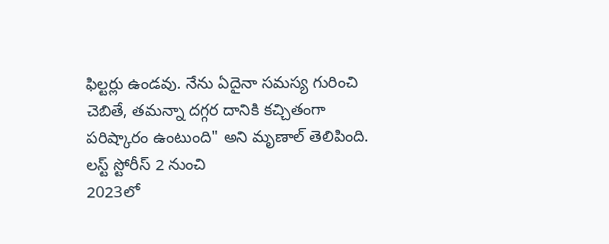ఫిల్టర్లు ఉండవు. నేను ఏదైనా సమస్య గురించి చెబితే, తమన్నా దగ్గర దానికి కచ్చితంగా పరిష్కారం ఉంటుంది" అని మృణాల్ తెలిపింది.
లస్ట్ స్టోరీస్ 2 నుంచి
2023లో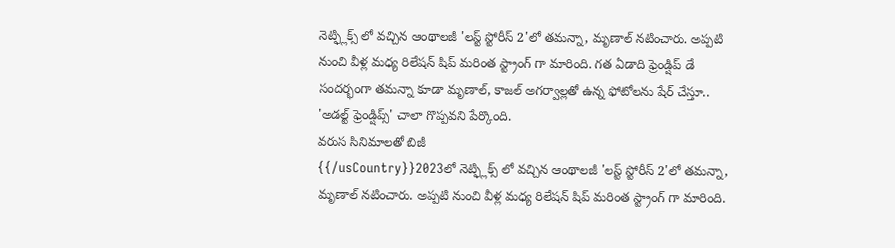నెట్ఫ్లిక్స్ లో వచ్చిన ఆంథాలజీ 'లస్ట్ స్టోరీస్ 2'లో తమన్నా, మృణాల్ నటించారు. అప్పటి నుంచి వీళ్ల మధ్య రిలేషన్ షిప్ మరింత స్ట్రాంగ్ గా మారింది. గత ఏడాది ఫ్రెండ్షిప్ డే సందర్భంగా తమన్నా కూడా మృణాల్, కాజల్ అగర్వాల్లతో ఉన్న ఫోటోలను షేర్ చేస్తూ.. 'అడల్ట్ ఫ్రెండ్షిప్స్' చాలా గొప్పవని పేర్కొంది.
వరుస సినిమాలతో బిజీ
{{/usCountry}}2023లో నెట్ఫ్లిక్స్ లో వచ్చిన ఆంథాలజీ 'లస్ట్ స్టోరీస్ 2'లో తమన్నా, మృణాల్ నటించారు. అప్పటి నుంచి వీళ్ల మధ్య రిలేషన్ షిప్ మరింత స్ట్రాంగ్ గా మారింది.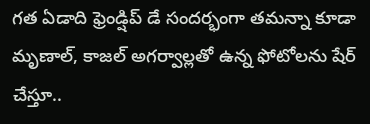గత ఏడాది ఫ్రెండ్షిప్ డే సందర్భంగా తమన్నా కూడా మృణాల్, కాజల్ అగర్వాల్లతో ఉన్న ఫోటోలను షేర్ చేస్తూ..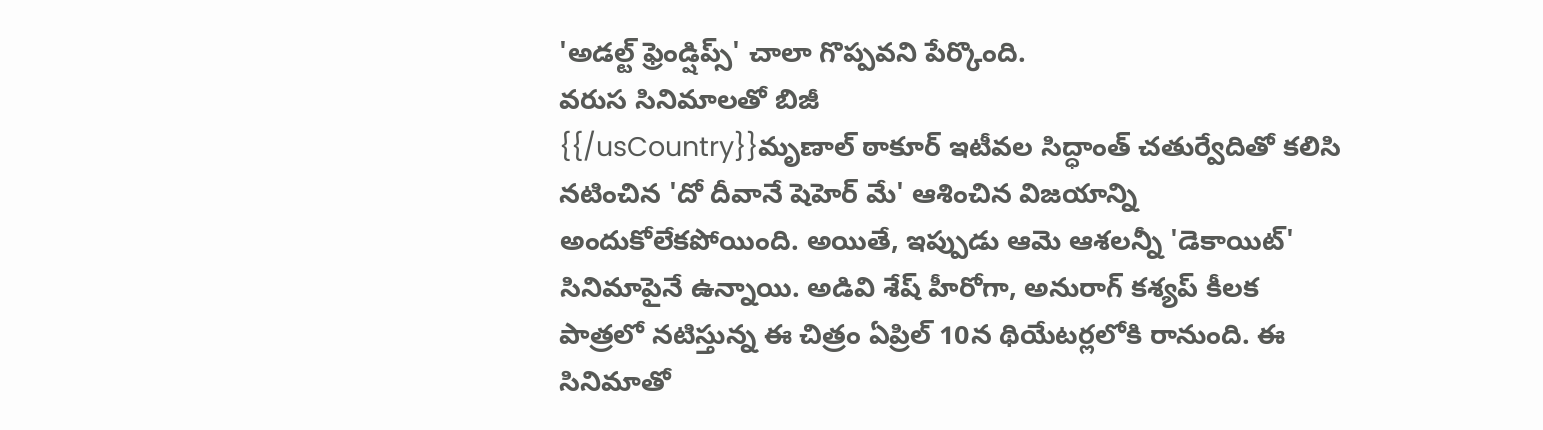'అడల్ట్ ఫ్రెండ్షిప్స్' చాలా గొప్పవని పేర్కొంది.
వరుస సినిమాలతో బిజీ
{{/usCountry}}మృణాల్ ఠాకూర్ ఇటీవల సిద్ధాంత్ చతుర్వేదితో కలిసి నటించిన 'దో దీవానే షెహెర్ మే' ఆశించిన విజయాన్ని అందుకోలేకపోయింది. అయితే, ఇప్పుడు ఆమె ఆశలన్నీ 'డెకాయిట్' సినిమాపైనే ఉన్నాయి. అడివి శేష్ హీరోగా, అనురాగ్ కశ్యప్ కీలక పాత్రలో నటిస్తున్న ఈ చిత్రం ఏప్రిల్ 10న థియేటర్లలోకి రానుంది. ఈ సినిమాతో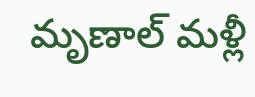మృణాల్ మళ్లీ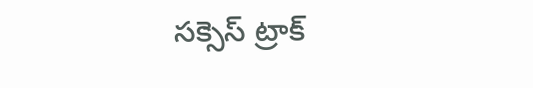సక్సెస్ ట్రాక్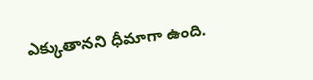ఎక్కుతానని ధీమాగా ఉంది.